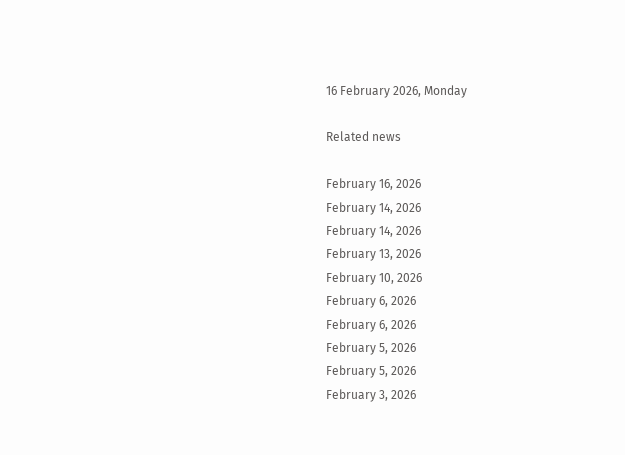16 February 2026, Monday

Related news

February 16, 2026
February 14, 2026
February 14, 2026
February 13, 2026
February 10, 2026
February 6, 2026
February 6, 2026
February 5, 2026
February 5, 2026
February 3, 2026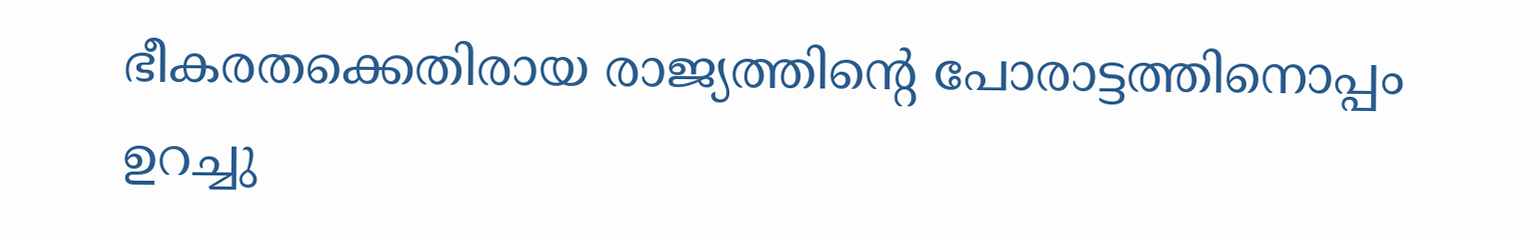ഭീകരതക്കെതിരായ രാജ്യത്തിന്റെ പോരാട്ടത്തിനൊപ്പം ഉറച്ചു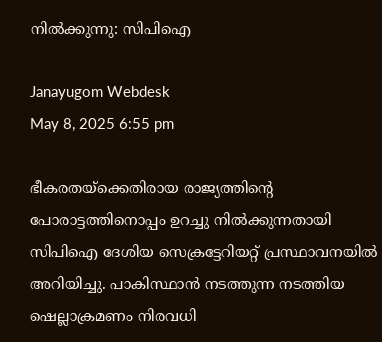നിൽക്കുന്നു: സിപിഐ

Janayugom Webdesk
May 8, 2025 6:55 pm

ഭീകരതയ്ക്കെതിരായ രാജ്യത്തിന്റെ പോരാട്ടത്തിനൊപ്പം ഉറച്ചു നിൽക്കുന്നതായി സിപിഐ ദേശിയ സെക്രട്ടേറിയറ്റ് പ്രസ്ഥാവനയിൽ അറിയിച്ചു. പാകിസ്ഥാൻ നടത്തുന്ന നടത്തിയ ഷെല്ലാക്രമണം നിരവധി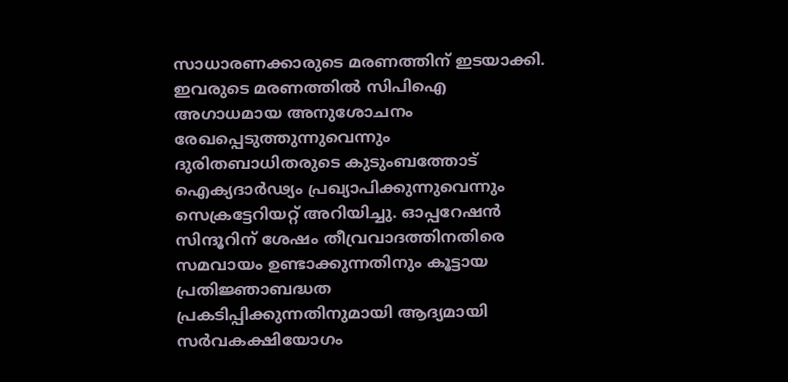സാധാരണക്കാരുടെ മരണത്തിന് ഇടയാക്കി. ഇവരുടെ മരണത്തിൽ സിപിഐ അഗാധമായ അനുശോചനം രേഖപ്പെടുത്തുന്നുവെന്നും ദുരിതബാധിതരുടെ കുടുംബത്തോട് ഐക്യദാർഢ്യം പ്രഖ്യാപിക്കുന്നുവെന്നും സെക്രട്ടേറിയറ്റ് അറിയിച്ചു. ഓപ്പറേഷൻ സിന്ദൂറിന് ശേഷം തീവ്രവാദത്തിനതിരെ സമവായം ഉണ്ടാക്കുന്നതിനും കൂട്ടായ പ്രതിജ്ഞാബദ്ധത പ്രകടിപ്പിക്കുന്നതിനുമായി ആദ്യമായി സർവകക്ഷിയോഗം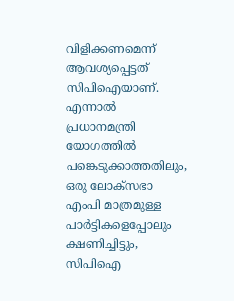വിളിക്കണമെന്ന് ആവശ്യപ്പെട്ടത് സിപിഐയാണ്. എന്നാൽ പ്രധാനമന്ത്രി യോഗത്തിൽ പങ്കെടുക്കാത്തതിലും, ഒരു ലോക്‌സഭാ എംപി മാത്രമുള്ള പാർട്ടികളെപ്പോലും ക്ഷണിച്ചിട്ടും, സിപിഐ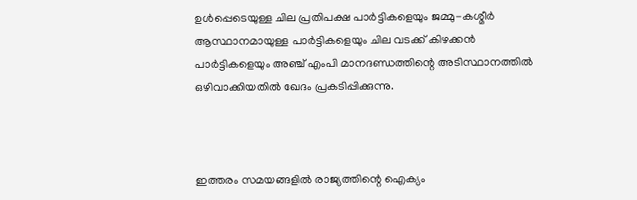ഉൾപ്പെടെയുള്ള ചില പ്രതിപക്ഷ പാർട്ടികളെയും ജമ്മു-കശ്മീർ ആസ്ഥാനമായുള്ള പാർട്ടികളെയും ചില വടക്ക് കിഴക്കൻ പാർട്ടികളെയും അഞ്ച് എംപി മാനദണ്ഡത്തിന്റെ അടിസ്ഥാനത്തിൽ ഒഴിവാക്കിയതിൽ ഖേദം പ്രകടിപ്പിക്കുന്നു.



ഇത്തരം സമയങ്ങളിൽ രാജ്യത്തിന്റെ ഐക്യം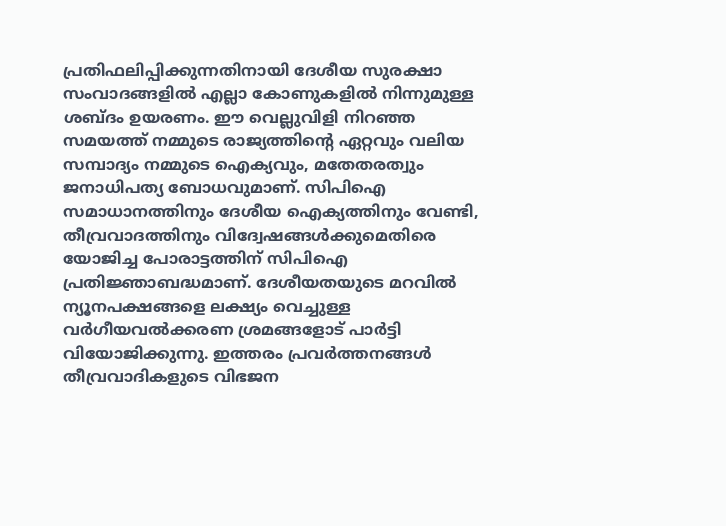പ്രതിഫലിപ്പിക്കുന്നതിനായി ദേശീയ സുരക്ഷാ സംവാദങ്ങളിൽ എല്ലാ കോണുകളിൽ നിന്നുമുള്ള ശബ്ദം ഉയരണം. ഈ വെല്ലുവിളി നിറഞ്ഞ സമയത്ത് നമ്മുടെ രാജ്യത്തിന്റെ ഏറ്റവും വലിയ സമ്പാദ്യം നമ്മുടെ ഐക്യവും, മതേതരത്വും ജനാധിപത്യ ബോധവുമാണ്. സിപിഐ സമാധാനത്തിനും ദേശീയ ഐക്യത്തിനും വേണ്ടി, തീവ്രവാദത്തിനും വിദ്വേഷങ്ങൾക്കുമെതിരെ യോജിച്ച പോരാട്ടത്തിന് സിപിഐ പ്രതിജ്ഞാബദ്ധമാണ്. ദേശീയതയുടെ മറവിൽ ന്യൂനപക്ഷങ്ങളെ ലക്ഷ്യം വെച്ചുള്ള വർഗീയവൽക്കരണ ശ്രമങ്ങളോട് പാർട്ടി വിയോജിക്കുന്നു. ഇത്തരം പ്രവർത്തനങ്ങൾ തീവ്രവാദികളുടെ വിഭജന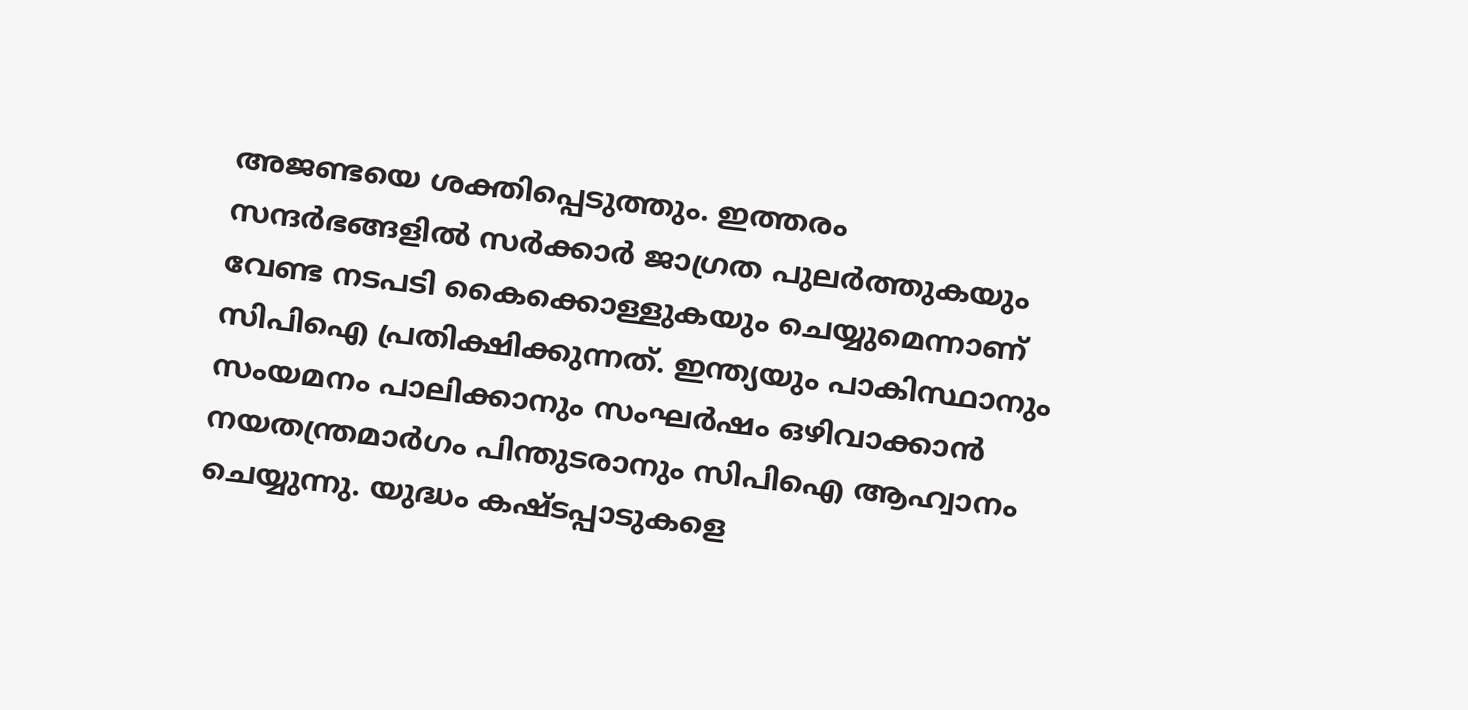അജണ്ടയെ ശക്തിപ്പെടുത്തും. ഇത്തരം സന്ദർഭങ്ങളിൽ സർക്കാർ ജാഗ്രത പുലർത്തുകയും വേണ്ട നടപടി കൈക്കൊള്ളുകയും ചെയ്യുമെന്നാണ് സിപിഐ പ്രതിക്ഷിക്കുന്നത്. ഇന്ത്യയും പാകിസ്ഥാനും സംയമനം പാലിക്കാനും സംഘർഷം ഒഴിവാക്കാൻ നയതന്ത്രമാർഗം പിന്തുടരാനും സിപിഐ ആഹ്വാനം ചെയ്യുന്നു. യുദ്ധം കഷ്ടപ്പാടുകളെ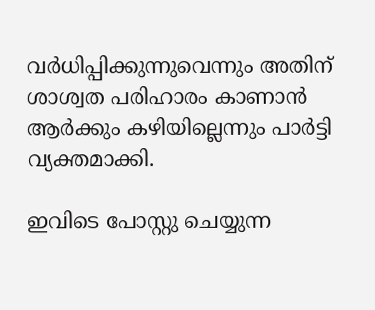വർധിപ്പിക്കുന്നുവെന്നും അതിന് ശാശ്വത പരിഹാരം കാണാൻ ആർക്കും കഴിയില്ലെന്നും പാർട്ടി വ്യക്തമാക്കി.

ഇവിടെ പോസ്റ്റു ചെയ്യുന്ന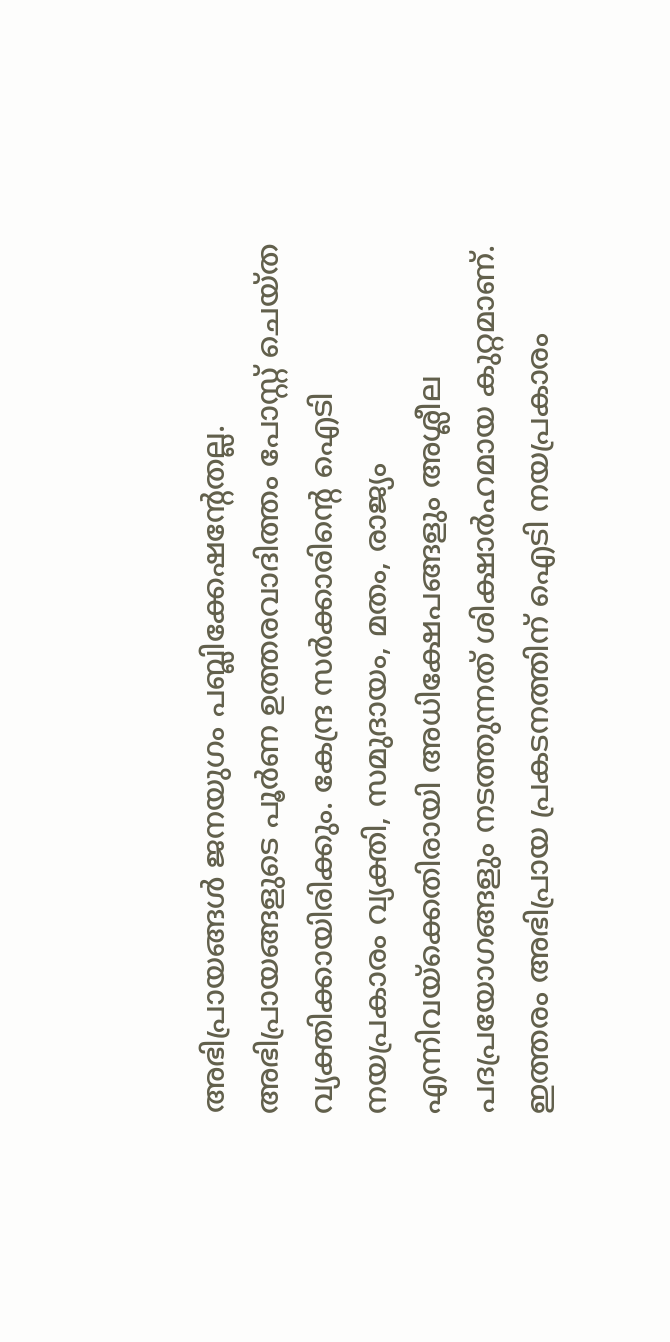അഭിപ്രായങ്ങള്‍ ജനയുഗം പബ്ലിക്കേഷന്റേതല്ല. അഭിപ്രായങ്ങളുടെ പൂര്‍ണ ഉത്തരവാദിത്തം പോസ്റ്റ് ചെയ്ത വ്യക്തിക്കായിരിക്കും. കേന്ദ്ര സര്‍ക്കാരിന്റെ ഐടി നയപ്രകാരം വ്യക്തി, സമുദായം, മതം, രാജ്യം എന്നിവയ്‌ക്കെതിരായി അധിക്ഷേപങ്ങളും അശ്ലീല പദപ്രയോഗങ്ങളും നടത്തുന്നത് ശിക്ഷാര്‍ഹമായ കുറ്റമാണ്. ഇത്തരം അഭിപ്രായ പ്രകടനത്തിന് ഐടി നയപ്രകാരം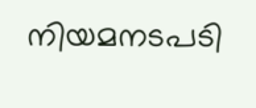നിയമനടപടി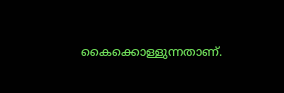കൈക്കൊള്ളുന്നതാണ്.